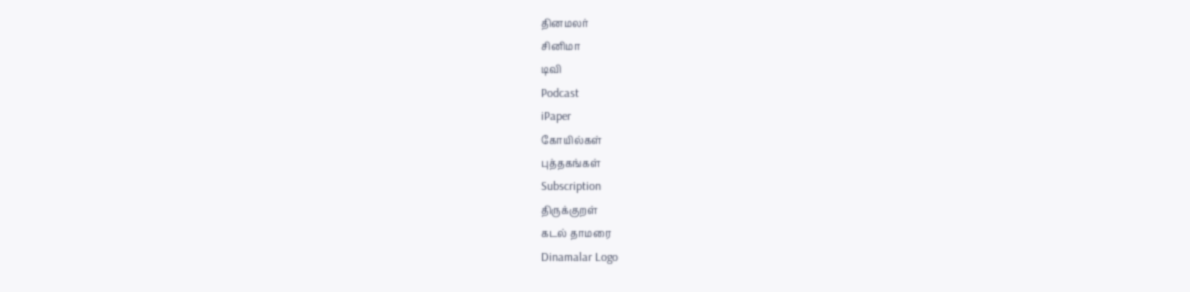தினமலர்
சினிமா
டிவி
Podcast
iPaper
கோயில்கள்
புத்தகங்கள்
Subscription
திருக்குறள்
கடல் தாமரை
Dinamalar Logo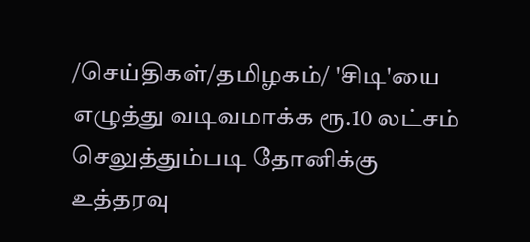/செய்திகள்/தமிழகம்/ 'சிடி'யை எழுத்து வடிவமாக்க ரூ.10 லட்சம் செலுத்தும்படி தோனிக்கு உத்தரவு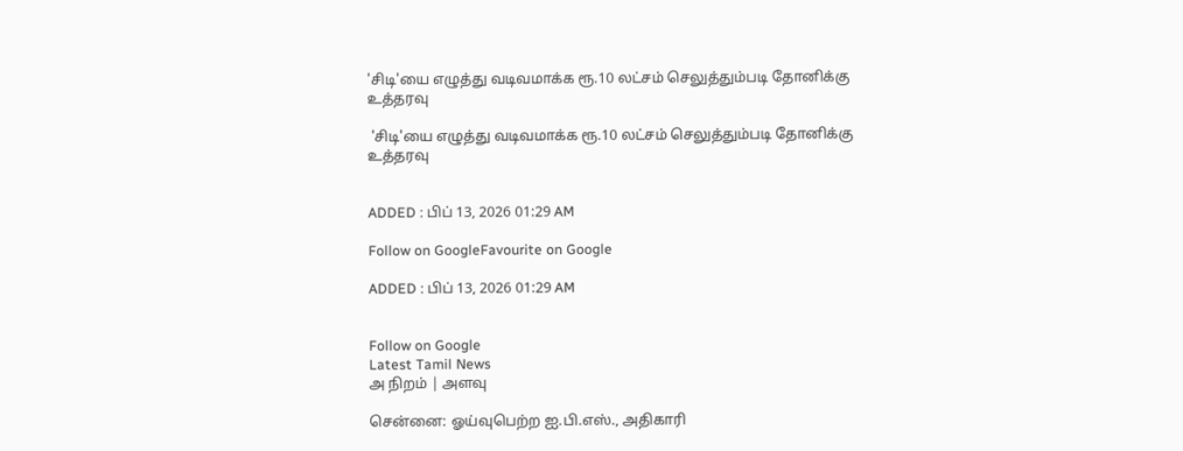'சிடி'யை எழுத்து வடிவமாக்க ரூ.10 லட்சம் செலுத்தும்படி தோனிக்கு உத்தரவு

 'சிடி'யை எழுத்து வடிவமாக்க ரூ.10 லட்சம் செலுத்தும்படி தோனிக்கு உத்தரவு


ADDED : பிப் 13, 2026 01:29 AM

Follow on GoogleFavourite on Google

ADDED : பிப் 13, 2026 01:29 AM


Follow on Google
Latest Tamil News
அ நிறம் | அளவு

சென்னை: ஓய்வுபெற்ற ஐ.பி.எஸ்., அதிகாரி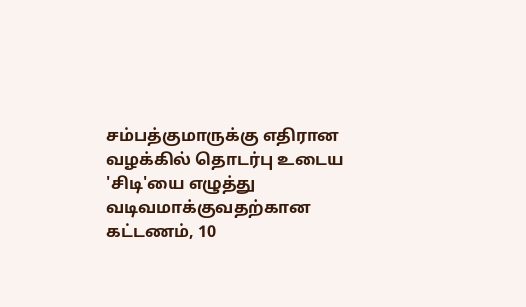சம்பத்குமாருக்கு எதிரான வழக்கில் தொடர்பு உடைய 'சிடி'யை எழுத்து வடிவமாக்குவதற்கான கட்டணம், 10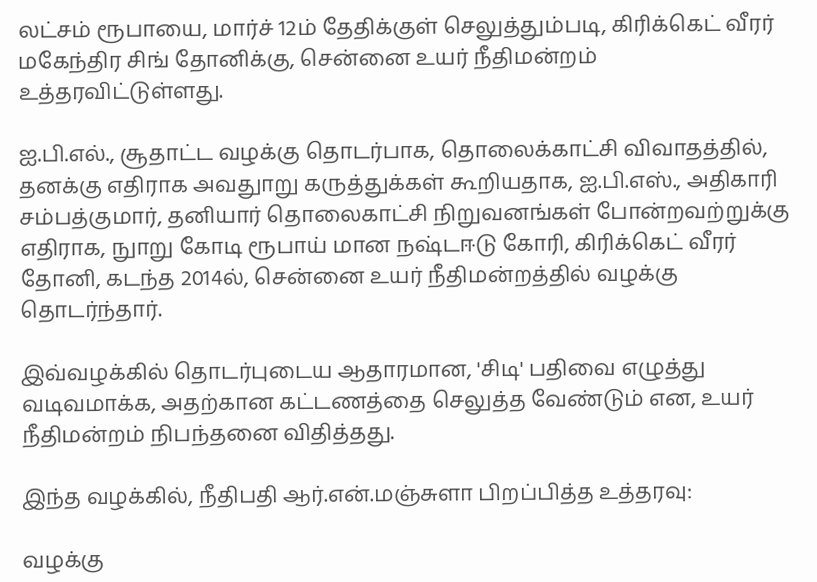லட்சம் ரூபாயை, மார்ச் 12ம் தேதிக்குள் செலுத்தும்படி, கிரிக்கெட் வீரர் மகேந்திர சிங் தோனிக்கு, சென்னை உயர் நீதிமன்றம் உத்தரவிட்டுள்ளது.

ஐ.பி.எல்., சூதாட்ட வழக்கு தொடர்பாக, தொலைக்காட்சி விவாதத்தில், தனக்கு எதிராக அவதுாறு கருத்துக்கள் கூறியதாக, ஐ.பி.எஸ்., அதிகாரி சம்பத்குமார், தனியார் தொலைகாட்சி நிறுவனங்கள் போன்றவற்றுக்கு எதிராக, நுாறு கோடி ரூபாய் மான நஷ்டஈடு கோரி, கிரிக்கெட் வீரர் தோனி, கடந்த 2014ல், சென்னை உயர் நீதிமன்றத்தில் வழக்கு தொடர்ந்தார்.

இவ்வழக்கில் தொடர்புடைய ஆதாரமான, 'சிடி' பதிவை எழுத்து வடிவமாக்க, அதற்கான கட்டணத்தை செலுத்த வேண்டும் என, உயர் நீதிமன்றம் நிபந்தனை விதித்தது.

இந்த வழக்கில், நீதிபதி ஆர்.என்.மஞ்சுளா பிறப்பித்த உத்தரவு:

வழக்கு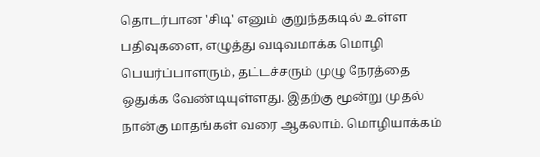தொடர்பான 'சிடி' எனும் குறுந்தகடில் உள்ள பதிவுகளை, எழுத்து வடிவமாக்க மொழி பெயர்ப்பாளரும், தட்டச்சரும் முழு நேரத்தை ஒதுக்க வேண்டியுள்ளது. இதற்கு மூன்று முதல் நான்கு மாதங்கள் வரை ஆகலாம். மொழியாக்கம்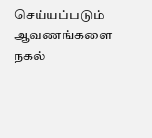செய்யப்படும் ஆவணங்களை நகல்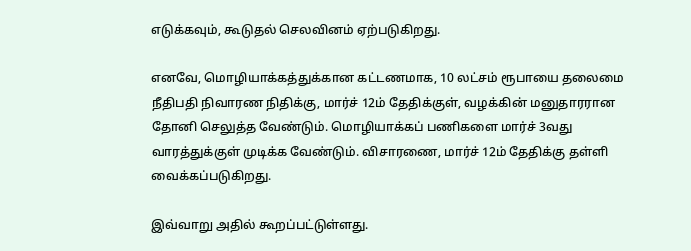எடுக்கவும், கூடுதல் செலவினம் ஏற்படுகிறது.

எனவே, மொழியாக்கத்துக்கான கட்டணமாக, 10 லட்சம் ரூபாயை தலைமை நீதிபதி நிவாரண நிதிக்கு, மார்ச் 12ம் தேதிக்குள், வழக்கின் மனுதாரரான தோனி செலுத்த வேண்டும். மொழியாக்கப் பணிகளை மார்ச் 3வது வாரத்துக்குள் முடிக்க வேண்டும். விசாரணை, மார்ச் 12ம் தேதிக்கு தள்ளி வைக்கப்படுகிறது.

இவ்வாறு அதில் கூறப்பட்டுள்ளது.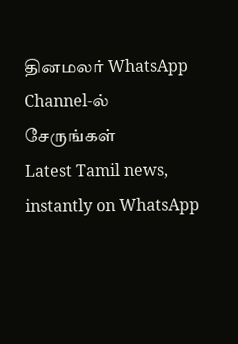தினமலர் WhatsApp Channel-ல் சேருங்கள்
Latest Tamil news, instantly on WhatsApp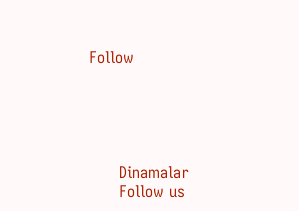Follow





      Dinamalar
      Follow us